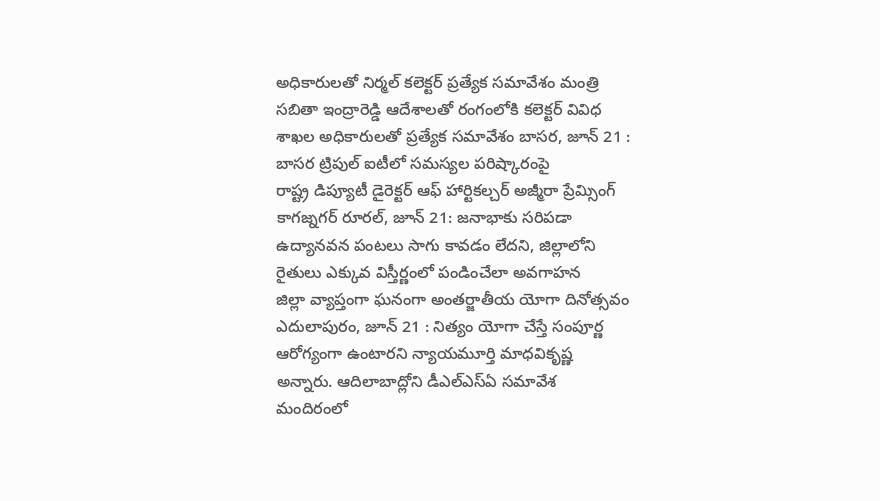అధికారులతో నిర్మల్ కలెక్టర్ ప్రత్యేక సమావేశం మంత్రి సబితా ఇంద్రారెడ్డి ఆదేశాలతో రంగంలోకి కలెక్టర్ వివిధ శాఖల అధికారులతో ప్రత్యేక సమావేశం బాసర, జూన్ 21 : బాసర ట్రిపుల్ ఐటీలో సమస్యల పరిష్కారంపై
రాష్ట్ర డిప్యూటీ డైరెక్టర్ ఆఫ్ హార్టికల్చర్ అజ్మీరా ప్రేమ్సింగ్ కాగజ్నగర్ రూరల్, జూన్ 21: జనాభాకు సరిపడా ఉద్యానవన పంటలు సాగు కావడం లేదని, జిల్లాలోని రైతులు ఎక్కువ విస్తీర్ణంలో పండించేలా అవగాహన
జిల్లా వ్యాప్తంగా ఘనంగా అంతర్జాతీయ యోగా దినోత్సవం ఎదులాపురం, జూన్ 21 : నిత్యం యోగా చేస్తే సంపూర్ణ ఆరోగ్యంగా ఉంటారని న్యాయమూర్తి మాధవికృష్ణ అన్నారు. ఆదిలాబాద్లోని డీఎల్ఎస్ఏ సమావేశ మందిరంలో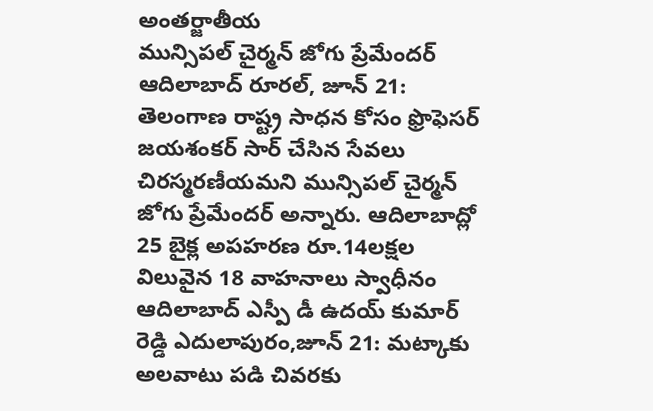అంతర్జాతీయ
మున్సిపల్ చైర్మన్ జోగు ప్రేమేందర్ ఆదిలాబాద్ రూరల్, జూన్ 21: తెలంగాణ రాష్ట్ర సాధన కోసం ఫ్రొఫెసర్ జయశంకర్ సార్ చేసిన సేవలు చిరస్మరణీయమని మున్సిపల్ చైర్మన్ జోగు ప్రేమేందర్ అన్నారు. ఆదిలాబాద్లో
25 బైక్ల అపహరణ రూ.14లక్షల విలువైన 18 వాహనాలు స్వాధీనం ఆదిలాబాద్ ఎస్పీ డీ ఉదయ్ కుమార్ రెడ్డి ఎదులాపురం,జూన్ 21: మట్కాకు అలవాటు పడి చివరకు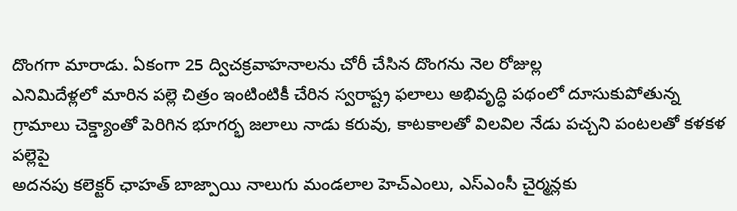దొంగగా మారాడు. ఏకంగా 25 ద్విచక్రవాహనాలను చోరీ చేసిన దొంగను నెల రోజుల్ల
ఎనిమిదేళ్లలో మారిన పల్లె చిత్రం ఇంటింటికీ చేరిన స్వరాష్ట్ర ఫలాలు అభివృద్ధి పథంలో దూసుకుపోతున్న గ్రామాలు చెక్డ్యాంతో పెరిగిన భూగర్భ జలాలు నాడు కరువు, కాటకాలతో విలవిల నేడు పచ్చని పంటలతో కళకళ పల్లెపై
అదనపు కలెక్టర్ ఛాహత్ బాజ్పాయి నాలుగు మండలాల హెచ్ఎంలు, ఎస్ఎంసీ చైర్మన్లకు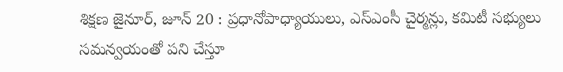శిక్షణ జైనూర్, జూన్ 20 : ప్రధానోపాధ్యాయులు, ఎస్ఎంసీ చైర్మన్లు, కమిటీ సభ్యులు సమన్వయంతో పని చేస్తూ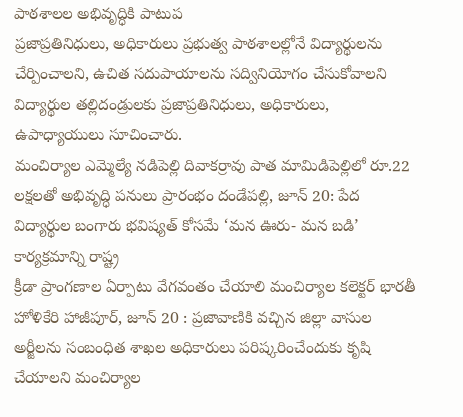పాఠశాలల అభివృద్ధికి పాటుప
ప్రజాప్రతినిధులు, అధికారులు ప్రభుత్వ పాఠశాలల్లోనే విద్యార్థులను చేర్పించాలని, ఉచిత సదుపాయాలను సద్వినియోగం చేసుకోవాలని విద్యార్థుల తల్లిదండ్రులకు ప్రజాప్రతినిధులు, అధికారులు, ఉపాధ్యాయులు సూచించారు.
మంచిర్యాల ఎమ్మెల్యే నడిపెల్లి దివాకర్రావు పాత మామిడిపెల్లిలో రూ.22 లక్షలతో అభివృద్ధి పనులు ప్రారంభం దండేపల్లి, జూన్ 20: పేద విద్యార్థుల బంగారు భవిష్యత్ కోసమే ‘మన ఊరు- మన బడి’ కార్యక్రమాన్ని రాష్ట్ర
క్రీడా ప్రాంగణాల ఏర్పాటు వేగవంతం చేయాలి మంచిర్యాల కలెక్టర్ భారతీ హోళికేరి హాజీపూర్, జూన్ 20 : ప్రజావాణికి వచ్చిన జిల్లా వాసుల అర్జీలను సంబంధిత శాఖల అధికారులు పరిష్కరించేందుకు కృషి చేయాలని మంచిర్యాల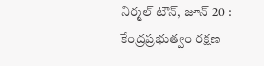నిర్మల్ టౌన్, జూన్ 20 : కేంద్రప్రభుత్వం రక్షణ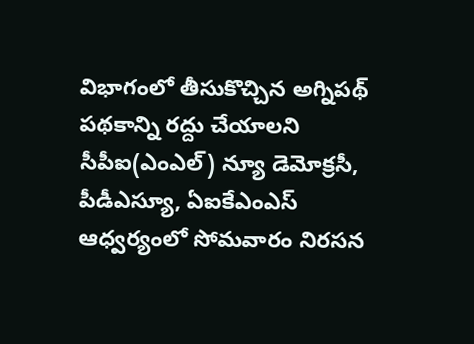విభాగంలో తీసుకొచ్చిన అగ్నిపథ్ పథకాన్ని రద్దు చేయాలని సీపీఐ(ఎంఎల్) న్యూ డెమోక్రసీ, పీడీఎస్యూ, ఏఐకేఎంఎస్ ఆధ్వర్యంలో సోమవారం నిరసన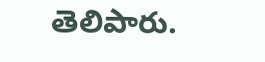తెలిపారు.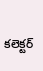కలెక్టర్